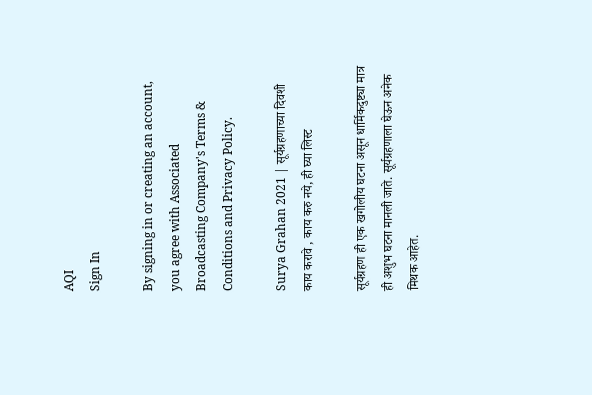AQI
Sign In

By signing in or creating an account, you agree with Associated Broadcasting Company's Terms & Conditions and Privacy Policy.

Surya Grahan 2021 | सूर्यग्रहणाच्या दिवशी काय करावे , काय करु नये, ही घ्या लिस्ट

सूर्यग्रहण ही एक खगोलीय घटना असून धार्मिकदुष्ट्या मात्र ही अशुभ घटना मानली जाते. सूर्यग्रहणाला घेऊन अनेक मिथक आहेत.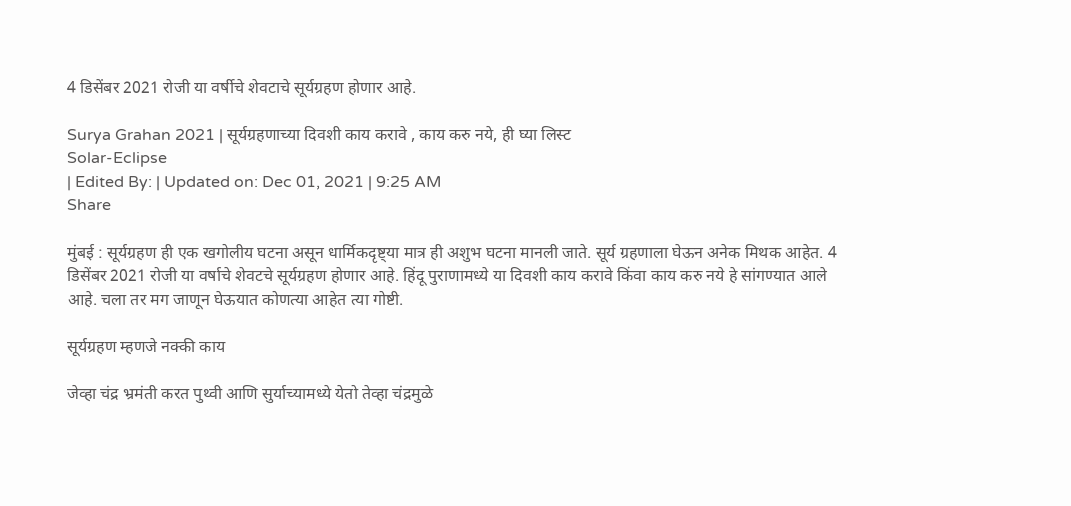4 डिसेंबर 2021 रोजी या वर्षीचे शेवटाचे सूर्यग्रहण होणार आहे.

Surya Grahan 2021 | सूर्यग्रहणाच्या दिवशी काय करावे , काय करु नये, ही घ्या लिस्ट
Solar-Eclipse
| Edited By: | Updated on: Dec 01, 2021 | 9:25 AM
Share

मुंबई : सूर्यग्रहण ही एक खगोलीय घटना असून धार्मिकदृष्ट्या मात्र ही अशुभ घटना मानली जाते. सूर्य ग्रहणाला घेऊन अनेक मिथक आहेत. 4 डिसेंबर 2021 रोजी या वर्षाचे शेवटचे सूर्यग्रहण होणार आहे. हिंदू पुराणामध्ये या दिवशी काय करावे किंवा काय करु नये हे सांगण्यात आले आहे. चला तर मग जाणून घेऊयात कोणत्या आहेत त्या गोष्टी.

सूर्यग्रहण म्हणजे नक्की काय

जेव्हा चंद्र भ्रमंती करत पुथ्वी आणि सुर्याच्यामध्ये येतो तेव्हा चंद्रमुळे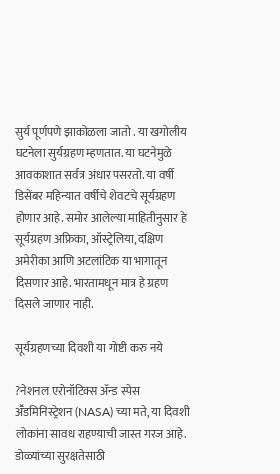सुर्य पूर्णपणे झाकोळला जातो . या खगोलीय घटनेला सुर्यग्रहण म्हणतात. या घटनेमुळे आवकाशात सर्वत्र अंधार पसरतो. या वर्षी डिसेंबर महिन्यात वर्षीचे शेवटचे सूर्यग्रहण होणार आहे. समोर आलेल्या माहितीनुसार हे सूर्यग्रहण अफ्रिका, ऑस्ट्रेलिया, दक्षिण अमेरीका आणि अटलांटिक या भागातून दिसणार आहे. भारतामधून मात्र हे ग्रहण दिसले जाणार नाही.

सूर्यग्रहणच्या दिवशी या गोष्टी करु नये

?नेशनल एरोनॉटिक्स अ‍ॅन्ड स्पेस अॕडमिनिस्ट्रेशन (NASA) च्या मते, या दिवशी लोकांना सावध राहण्याची जास्त गरज आहे. डोळ्यांच्या सुरक्षतेसाठी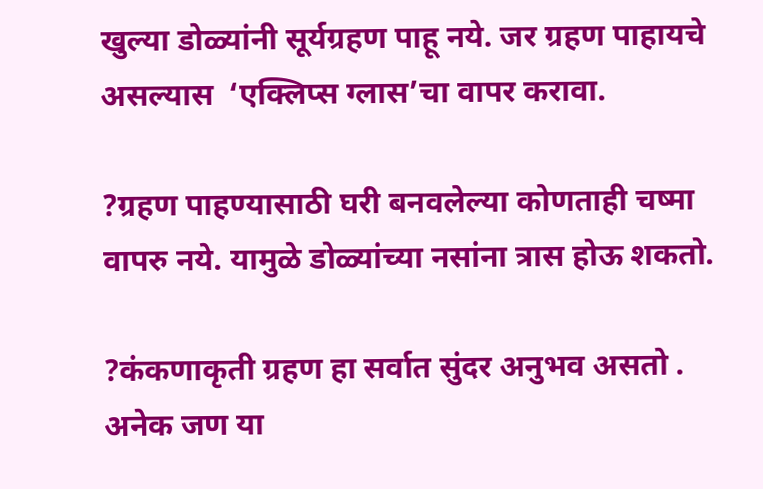खुल्या डोळ्यांनी सूर्यग्रहण पाहू नये. जर ग्रहण पाहायचे असल्यास  ‘एक्लिप्स ग्लास’चा वापर करावा.

?ग्रहण पाहण्यासाठी घरी बनवलेल्या कोणताही चष्मा वापरु नये. यामुळे डोळ्यांच्या नसांना त्रास होऊ शकतो.

?कंकणाकृती ग्रहण हा सर्वात सुंदर अनुभव असतो . अनेक जण या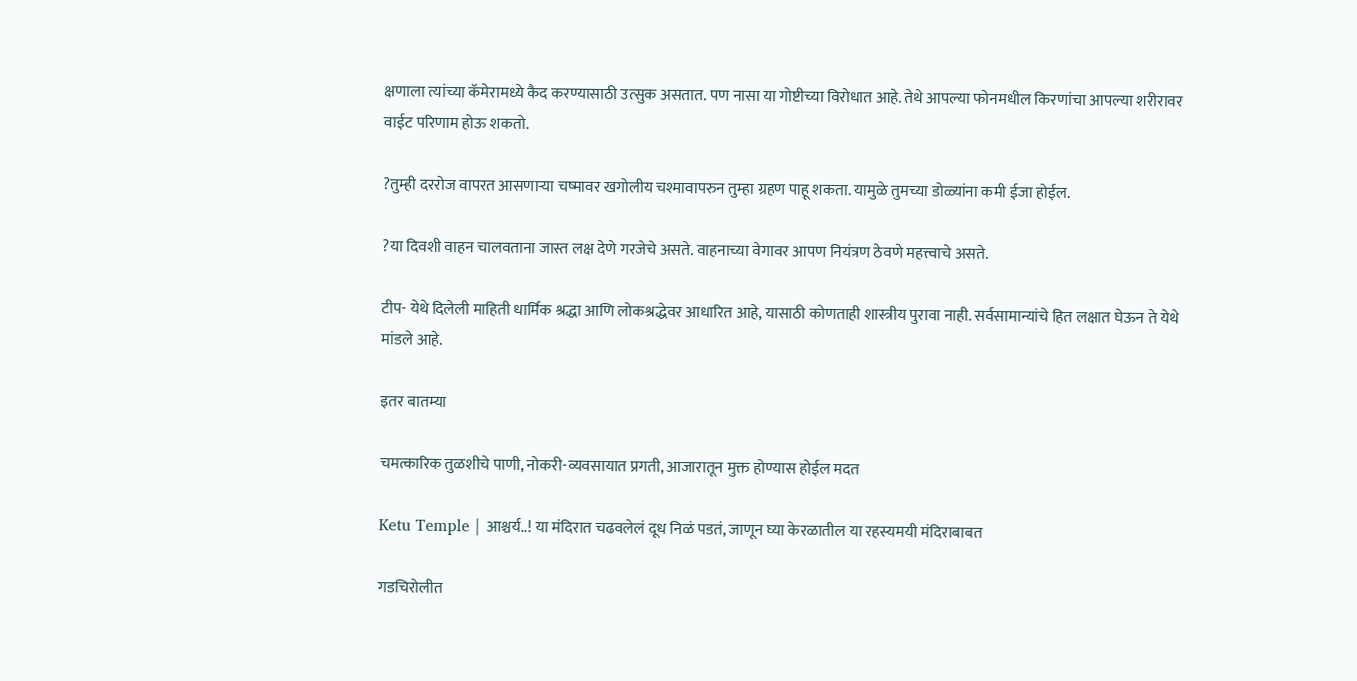क्षणाला त्यांच्या कॅमेरामध्ये कैद करण्यासाठी उत्सुक असतात. पण नासा या गोष्टीच्या विरोधात आहे. तेथे आपल्या फोनमधील किरणांचा आपल्या शरीरावर वाईट परिणाम होऊ शकतो.

?तुम्ही दररोज वापरत आसणाऱ्या चष्मावर खगोलीय चश्मावापरुन तुम्हा ग्रहण पाहू शकता. यामुळे तुमच्या डोळ्यांना कमी ईजा होईल.

?या दिवशी वाहन चालवताना जास्त लक्ष देणे गरजेचे असते. वाहनाच्या वेगावर आपण नियंत्रण ठेवणे महत्त्वाचे असते.

टीप- येथे दिलेली माहिती धार्मिक श्रद्धा आणि लोकश्रद्धेवर आधारित आहे, यासाठी कोणताही शास्त्रीय पुरावा नाही. सर्वसामान्यांचे हित लक्षात घेऊन ते येथे मांडले आहे.

इतर बातम्या

चमत्कारिक तुळशीचे पाणी, नोकरी-व्यवसायात प्रगती, आजारातून मुक्त होण्यास होईल मदत

Ketu Temple | आश्चर्य..! या मंदिरात चढवलेलं दूध निळं पडतं, जाणून घ्या केरळातील या रहस्यमयी मंदिराबाबत

गडचिरोलीत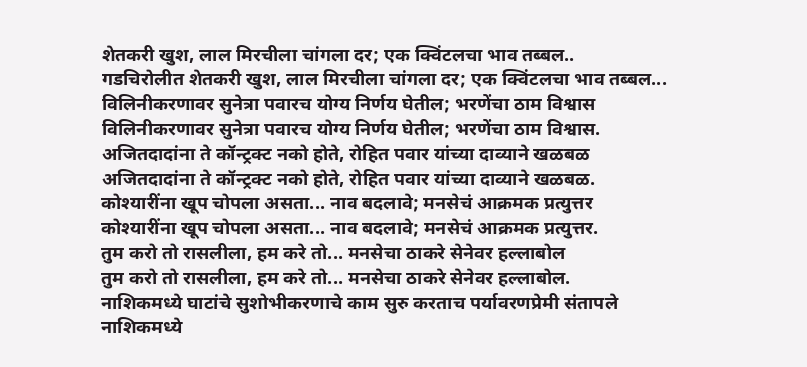शेतकरी खुश, लाल मिरचीला चांगला दर; एक क्विंटलचा भाव तब्बल..
गडचिरोलीत शेतकरी खुश, लाल मिरचीला चांगला दर; एक क्विंटलचा भाव तब्बल...
विलिनीकरणावर सुनेत्रा पवारच योग्य निर्णय घेतील; भरणेंचा ठाम विश्वास
विलिनीकरणावर सुनेत्रा पवारच योग्य निर्णय घेतील; भरणेंचा ठाम विश्वास.
अजितदादांना ते कॉन्ट्रक्ट नको होते, रोहित पवार यांच्या दाव्याने खळबळ
अजितदादांना ते कॉन्ट्रक्ट नको होते, रोहित पवार यांच्या दाव्याने खळबळ.
कोश्यारींना खूप चोपला असता... नाव बदलावे; मनसेचं आक्रमक प्रत्युत्तर
कोश्यारींना खूप चोपला असता... नाव बदलावे; मनसेचं आक्रमक प्रत्युत्तर.
तुम करो तो रासलीला, हम करे तो... मनसेचा ठाकरे सेनेवर हल्लाबोल
तुम करो तो रासलीला, हम करे तो... मनसेचा ठाकरे सेनेवर हल्लाबोल.
नाशिकमध्ये घाटांचे सुशोभीकरणाचे काम सुरु करताच पर्यावरणप्रेमी संतापले
नाशिकमध्ये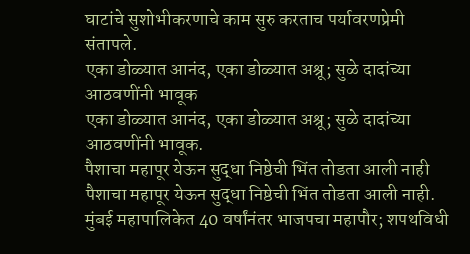घाटांचे सुशोभीकरणाचे काम सुरु करताच पर्यावरणप्रेमी संतापले.
एका डोळ्यात आनंद, एका डोळ्यात अश्रू; सुळे दादांच्या आठवणींनी भावूक
एका डोळ्यात आनंद, एका डोळ्यात अश्रू; सुळे दादांच्या आठवणींनी भावूक.
पैशाचा महापूर येऊन सुद्धा निष्ठेची भिंत तोडता आली नाही
पैशाचा महापूर येऊन सुद्धा निष्ठेची भिंत तोडता आली नाही.
मुंबई महापालिकेत 40 वर्षांनंतर भाजपचा महापौर; शपथविधी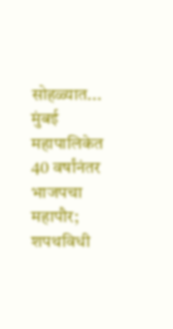सोहळ्यात...
मुंबई महापालिकेत 40 वर्षांनंतर भाजपचा महापौर; शपथविधी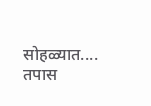सोहळ्यात....
तपास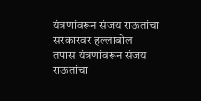यंत्रणांवरून संजय राऊतांचा सरकारवर हल्लाबोल
तपास यंत्रणांवरून संजय राऊतांचा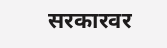सरकारवर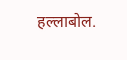हल्लाबोल.